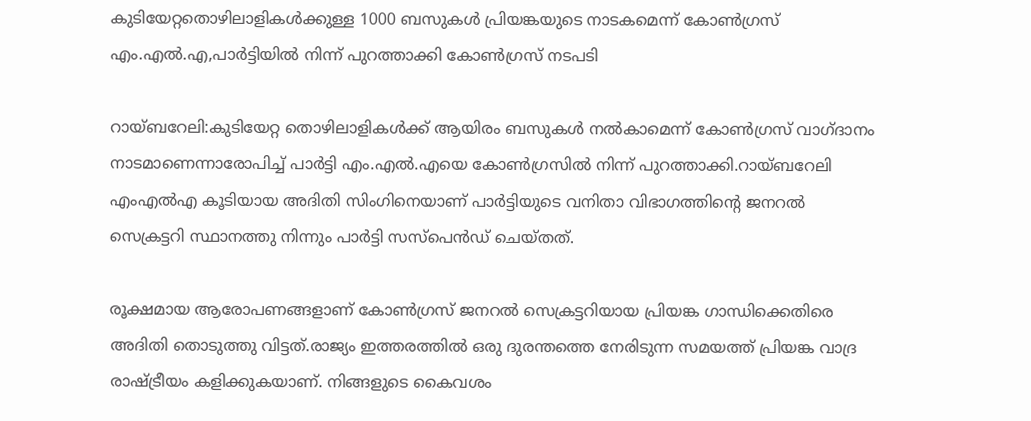കുടിയേറ്റതൊഴിലാളികള്‍ക്കുള്ള 1000 ബസുകള്‍ പ്രിയങ്കയുടെ നാടകമെന്ന് കോണ്‍ഗ്രസ് എം.എല്‍.എ,പാര്‍ട്ടിയില്‍ നിന്ന് പുറത്താക്കി കോണ്‍ഗ്രസ് നടപടി

റായ്ബറേലി:കുടിയേറ്റ തൊഴിലാളികള്‍ക്ക് ആയിരം ബസുകള്‍ നല്‍കാമെന്ന് കോണ്‍ഗ്രസ് വാഗ്ദാനം നാടമാണെന്നാരോപിച്ച് പാര്‍ട്ടി എം.എല്‍.എയെ കോണ്‍ഗ്രസില്‍ നിന്ന് പുറത്താക്കി.റായ്ബറേലി എംഎല്‍എ കൂടിയായ അദിതി സിംഗിനെയാണ് പാര്‍ട്ടിയുടെ വനിതാ വിഭാഗത്തിന്റെ ജനറല്‍ സെക്രട്ടറി സ്ഥാനത്തു നിന്നും പാര്‍ട്ടി സസ്പെന്‍ഡ് ചെയ്തത്.

രൂക്ഷമായ ആരോപണങ്ങളാണ് കോണ്‍ഗ്രസ് ജനറല്‍ സെക്രട്ടറിയായ പ്രിയങ്ക ഗാന്ധിക്കെതിരെ അദിതി തൊടുത്തു വിട്ടത്.രാജ്യം ഇത്തരത്തില്‍ ഒരു ദുരന്തത്തെ നേരിടുന്ന സമയത്ത് പ്രിയങ്ക വാദ്ര രാഷ്ട്രീയം കളിക്കുകയാണ്. നിങ്ങളുടെ കൈവശം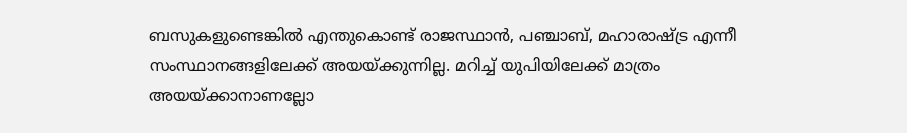ബസുകളുണ്ടെങ്കില്‍ എന്തുകൊണ്ട് രാജസ്ഥാന്‍, പഞ്ചാബ്, മഹാരാഷ്ട്ര എന്നീ സംസ്ഥാനങ്ങളിലേക്ക് അയയ്ക്കുന്നില്ല. മറിച്ച് യുപിയിലേക്ക് മാത്രം അയയ്ക്കാനാണല്ലോ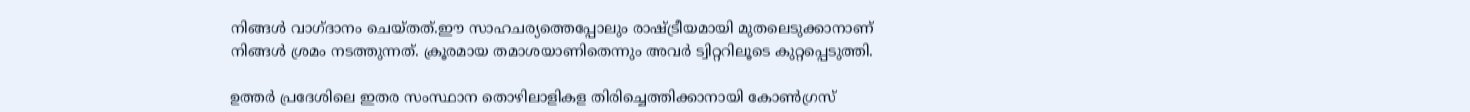നിങ്ങള്‍ വാഗ്ദാനം ചെയ്തത്.ഈ സാഹചര്യത്തെപ്പോലും രാഷ്ട്രീയമായി മുതലെടുക്കാനാണ് നിങ്ങള്‍ ശ്രമം നടത്തുന്നത്. ക്രൂരമായ തമാശയാണിതെന്നും അവര്‍ ട്വിറ്ററിലൂടെ കുറ്റപ്പെടുത്തി.

ഉത്തര്‍ പ്രദേശിലെ ഇതര സംസ്ഥാന തൊഴിലാളികള തിരിച്ചെത്തിക്കാനായി കോണ്‍ഗ്രസ്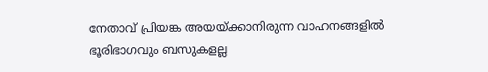നേതാവ് പ്രിയങ്ക അയയ്ക്കാനിരുന്ന വാഹനങ്ങളില്‍ ഭൂരിഭാഗവും ബസുകളല്ല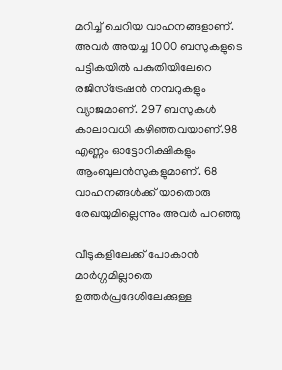മറിച്ച് ചെറിയ വാഹനങ്ങളാണ്. അവര്‍ അയച്ച 1000 ബസുകളുടെ പട്ടികയില്‍ പകുതിയിലേറെ രജിസ്ട്രേഷന്‍ നമ്പറുകളും വ്യാജമാണ്. 297 ബസുകള്‍ കാലാവധി കഴിഞ്ഞവയാണ്.98 എണ്ണം ഓട്ടോറിക്ഷികളും ആംബുലന്‍സുകളുമാണ്. 68 വാഹനങ്ങള്‍ക്ക് യാതൊരു രേഖയുമില്ലെന്നും അവര്‍ പറഞ്ഞു

വീടുകളിലേക്ക് പോകാന്‍ മാര്‍ഗ്ഗമില്ലാതെ ഉത്തര്‍പ്രദേശിലേക്കുള്ള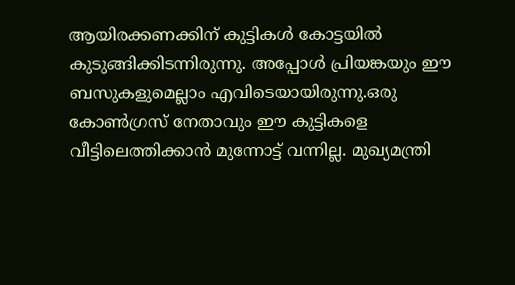ആയിരക്കണക്കിന് കുട്ടികള്‍ കോട്ടയില്‍ കുടുങ്ങിക്കിടന്നിരുന്നു. അപ്പോള്‍ പ്രിയങ്കയും ഈ ബസുകളുമെല്ലാം എവിടെയായിരുന്നു.ഒരു കോണ്‍ഗ്രസ് നേതാവും ഈ കുട്ടികളെ വീട്ടിലെത്തിക്കാന്‍ മുന്നോട്ട് വന്നില്ല. മുഖ്യമന്ത്രി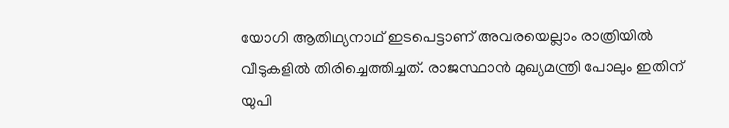യോഗി ആതിഥ്യനാഥ് ഇടപെട്ടാണ് അവരയെല്ലാം രാത്രിയില്‍ വീടുകളില്‍ തിരിച്ചെത്തിച്ചത്. രാജസ്ഥാന്‍ മുഖ്യമന്ത്രി പോലും ഇതിന് യുപി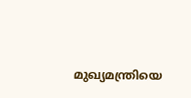മുഖ്യമന്ത്രിയെ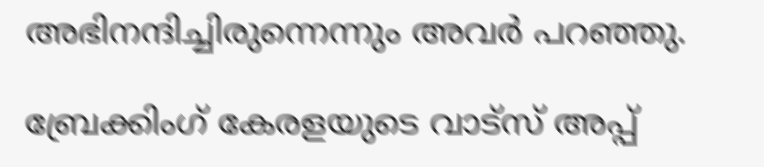അഭിനന്ദിച്ചിരുന്നെന്നും അവര്‍ പറഞ്ഞു.

ബ്രേക്കിംഗ് കേരളയുടെ വാട്സ് അപ്പ്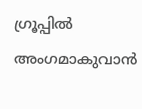ഗ്രൂപ്പിൽ അംഗമാകുവാൻ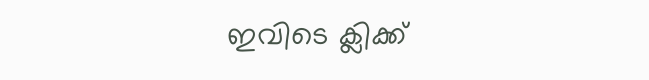ഇവിടെ ക്ലിക്ക്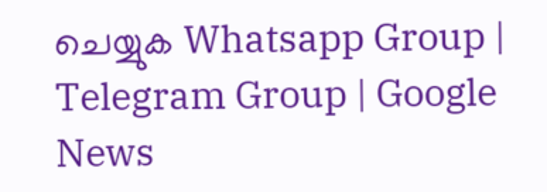ചെയ്യുക Whatsapp Group | Telegram Group | Google News